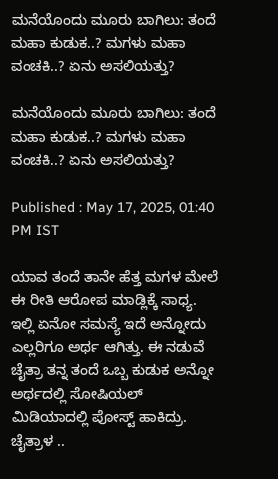ಮನೆಯೊಂದು ಮೂರು ಬಾಗಿಲು: ತಂದೆ ಮಹಾ ಕುಡುಕ..? ಮಗಳು ಮಹಾ ವಂಚಕಿ..? ಏನು ಅಸಲಿಯತ್ತು?

ಮನೆಯೊಂದು ಮೂರು ಬಾಗಿಲು: ತಂದೆ ಮಹಾ ಕುಡುಕ..? ಮಗಳು ಮಹಾ ವಂಚಕಿ..? ಏನು ಅಸಲಿಯತ್ತು?

Published : May 17, 2025, 01:40 PM IST

ಯಾವ ತಂದೆ ತಾನೇ ಹೆತ್ತ ಮಗಳ ಮೇಲೆ ಈ ರೀತಿ ಆರೋಪ ಮಾಡ್ಲಿಕ್ಕೆ ಸಾಧ್ಯ. ಇಲ್ಲಿ ಏನೋ ಸಮಸ್ಯೆ ಇದೆ ಅನ್ನೋದು ಎಲ್ಲರಿಗೂ ಅರ್ಥ ಆಗಿತ್ತು. ಈ ನಡುವೆ ಚೈತ್ರಾ ತನ್ನ ತಂದೆ ಒಬ್ಬ ಕುಡುಕ ಅನ್ನೋ ಅರ್ಥದಲ್ಲಿ ಸೋಷಿಯಲ್ ಮಿಡಿಯಾದಲ್ಲಿ ಪೋಸ್ಟ್ ಹಾಕಿದ್ರು. ಚೈತ್ರಾಳ ..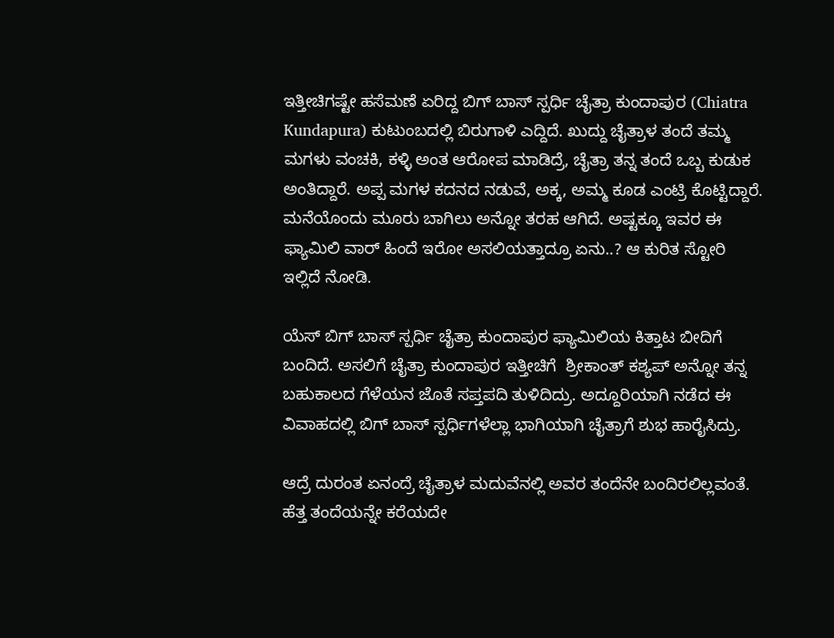ಇತ್ತೀಚಿಗಷ್ಟೇ ಹಸೆಮಣೆ ಏರಿದ್ದ ಬಿಗ್ ಬಾಸ್ ಸ್ಪರ್ಧಿ ಚೈತ್ರಾ ಕುಂದಾಪುರ (Chiatra Kundapura) ಕುಟುಂಬದಲ್ಲಿ ಬಿರುಗಾಳಿ ಎದ್ದಿದೆ. ಖುದ್ದು ಚೈತ್ರಾಳ ತಂದೆ ತಮ್ಮ ಮಗಳು ವಂಚಕಿ, ಕಳ್ಳಿ ಅಂತ ಆರೋಪ ಮಾಡಿದ್ರೆ, ಚೈತ್ರಾ ತನ್ನ ತಂದೆ ಒಬ್ಬ ಕುಡುಕ ಅಂತಿದ್ದಾರೆ. ಅಪ್ಪ ಮಗಳ ಕದನದ ನಡುವೆ, ಅಕ್ಕ, ಅಮ್ಮ ಕೂಡ ಎಂಟ್ರಿ ಕೊಟ್ಟಿದ್ದಾರೆ.  ಮನೆಯೊಂದು ಮೂರು ಬಾಗಿಲು ಅನ್ನೋ ತರಹ ಆಗಿದೆ. ಅಷ್ಟಕ್ಕೂ ಇವರ ಈ ಫ್ಯಾಮಿಲಿ ವಾರ್ ಹಿಂದೆ ಇರೋ ಅಸಲಿಯತ್ತಾದ್ರೂ ಏನು..? ಆ ಕುರಿತ ಸ್ಟೋರಿ ಇಲ್ಲಿದೆ ನೋಡಿ.

ಯೆಸ್ ಬಿಗ್ ಬಾಸ್ ಸ್ಪರ್ಧಿ ಚೈತ್ರಾ ಕುಂದಾಪುರ ಫ್ಯಾಮಿಲಿಯ ಕಿತ್ತಾಟ ಬೀದಿಗೆ ಬಂದಿದೆ. ಅಸಲಿಗೆ ಚೈತ್ರಾ ಕುಂದಾಪುರ ಇತ್ತೀಚಿಗೆ  ಶ್ರೀಕಾಂತ್ ಕಶ್ಯಪ್ ಅನ್ನೋ ತನ್ನ ಬಹುಕಾಲದ ಗೆಳೆಯನ ಜೊತೆ ಸಪ್ತಪದಿ ತುಳಿದಿದ್ರು. ಅದ್ದೂರಿಯಾಗಿ ನಡೆದ ಈ ವಿವಾಹದಲ್ಲಿ ಬಿಗ್ ಬಾಸ್ ಸ್ಪರ್ಧಿಗಳೆಲ್ಲಾ ಭಾಗಿಯಾಗಿ ಚೈತ್ರಾಗೆ ಶುಭ ಹಾರೈಸಿದ್ರು.

ಆದ್ರೆ ದುರಂತ ಏನಂದ್ರೆ ಚೈತ್ರಾಳ ಮದುವೆನಲ್ಲಿ ಅವರ ತಂದೆನೇ ಬಂದಿರಲಿಲ್ಲವಂತೆ. ಹೆತ್ತ ತಂದೆಯನ್ನೇ ಕರೆಯದೇ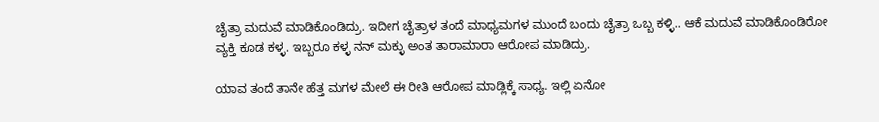ಚೈತ್ರಾ ಮದುವೆ ಮಾಡಿಕೊಂಡಿದ್ರು. ಇದೀಗ ಚೈತ್ರಾಳ ತಂದೆ ಮಾಧ್ಯಮಗಳ ಮುಂದೆ ಬಂದು ಚೈತ್ರಾ ಒಬ್ಬ ಕಳ್ಳಿ.. ಆಕೆ ಮದುವೆ ಮಾಡಿಕೊಂಡಿರೋ ವ್ಯಕ್ತಿ ಕೂಡ ಕಳ್ಳ. ಇಬ್ಬರೂ ಕಳ್ಳ ನನ್ ಮಕ್ಳು ಅಂತ ತಾರಾಮಾರಾ ಆರೋಪ ಮಾಡಿದ್ರು.

ಯಾವ ತಂದೆ ತಾನೇ ಹೆತ್ತ ಮಗಳ ಮೇಲೆ ಈ ರೀತಿ ಆರೋಪ ಮಾಡ್ಲಿಕ್ಕೆ ಸಾಧ್ಯ. ಇಲ್ಲಿ ಏನೋ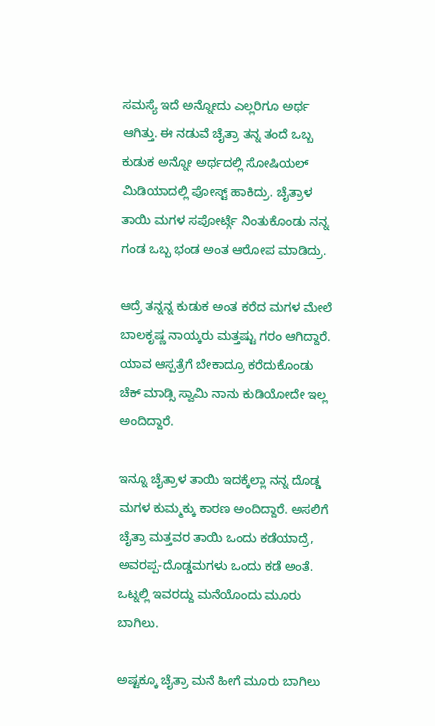ಸಮಸ್ಯೆ ಇದೆ ಅನ್ನೋದು ಎಲ್ಲರಿಗೂ ಅರ್ಥ ಆಗಿತ್ತು. ಈ ನಡುವೆ ಚೈತ್ರಾ ತನ್ನ ತಂದೆ ಒಬ್ಬ ಕುಡುಕ ಅನ್ನೋ ಅರ್ಥದಲ್ಲಿ ಸೋಷಿಯಲ್ ಮಿಡಿಯಾದಲ್ಲಿ ಪೋಸ್ಟ್ ಹಾಕಿದ್ರು. ಚೈತ್ರಾಳ ತಾಯಿ ಮಗಳ ಸಪೋರ್ಟ್ಗೆ ನಿಂತುಕೊಂಡು ನನ್ನ ಗಂಡ ಒಬ್ಬ ಭಂಡ ಅಂತ ಆರೋಪ ಮಾಡಿದ್ರು.

ಆದ್ರೆ ತನ್ನನ್ನ ಕುಡುಕ ಅಂತ ಕರೆದ ಮಗಳ ಮೇಲೆ ಬಾಲಕೃಷ್ಣ ನಾಯ್ಕರು ಮತ್ತಷ್ಟು ಗರಂ ಆಗಿದ್ದಾರೆ. ಯಾವ ಆಸ್ಪತ್ರೆಗೆ ಬೇಕಾದ್ರೂ ಕರೆದುಕೊಂಡು ಚೆಕ್ ಮಾಡ್ಸಿ ಸ್ವಾಮಿ ನಾನು ಕುಡಿಯೋದೇ ಇಲ್ಲ ಅಂದಿದ್ದಾರೆ.

ಇನ್ನೂ ಚೈತ್ರಾಳ ತಾಯಿ ಇದಕ್ಕೆಲ್ಲಾ ನನ್ನ ದೊಡ್ಡ ಮಗಳ ಕುಮ್ಮಕ್ಕು ಕಾರಣ ಅಂದಿದ್ದಾರೆ. ಅಸಲಿಗೆ ಚೈತ್ರಾ ಮತ್ತವರ ತಾಯಿ ಒಂದು ಕಡೆಯಾದ್ರೆ, ಅವರಪ್ಪ-ದೊಡ್ಡಮಗಳು ಒಂದು ಕಡೆ ಅಂತೆ. ಒಟ್ನಲ್ಲಿ ಇವರದ್ದು ಮನೆಯೊಂದು ಮೂರು ಬಾಗಿಲು.

ಅಷ್ಟಕ್ಕೂ ಚೈತ್ರಾ ಮನೆ ಹೀಗೆ ಮೂರು ಬಾಗಿಲು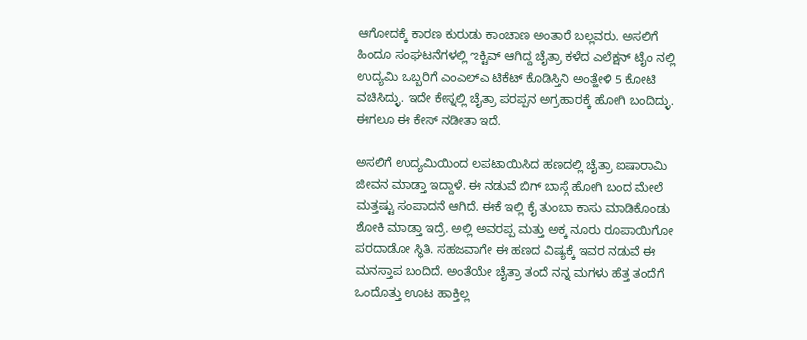ಆಗೋದಕ್ಕೆ ಕಾರಣ ಕುರುಡು ಕಾಂಚಾಣ ಅಂತಾರೆ ಬಲ್ಲವರು. ಅಸಲಿಗೆ ಹಿಂದೂ ಸಂಘಟನೆಗಳಲ್ಲಿ ಌಕ್ಟಿವ್ ಆಗಿದ್ದ ಚೈತ್ರಾ ಕಳೆದ ಎಲೆಕ್ಷನ್ ಟೈಂ ನಲ್ಲಿ ಉದ್ಯಮಿ ಒಬ್ಬರಿಗೆ ಎಂಎಲ್ಎ ಟಿಕೆಟ್ ಕೊಡಿಸ್ತಿನಿ ಅಂತ್ಹೇಳಿ 5 ಕೋಟಿ ವಚಿಸಿದ್ಳು. ಇದೇ ಕೇಸ್ನಲ್ಲಿ ಚೈತ್ರಾ ಪರಪ್ಪನ ಅಗ್ರಹಾರಕ್ಕೆ ಹೋಗಿ ಬಂದಿದ್ಳು. ಈಗಲೂ ಈ ಕೇಸ್ ನಡೀತಾ ಇದೆ.

ಅಸಲಿಗೆ ಉದ್ಯಮಿಯಿಂದ ಲಪಟಾಯಿಸಿದ ಹಣದಲ್ಲಿ ಚೈತ್ರಾ ಐಷಾರಾಮಿ ಜೀವನ ಮಾಡ್ತಾ ಇದ್ದಾಳೆ. ಈ ನಡುವೆ ಬಿಗ್ ಬಾಸ್ಗೆ ಹೋಗಿ ಬಂದ ಮೇಲೆ ಮತ್ತಷ್ಟು ಸಂಪಾದನೆ ಆಗಿದೆ. ಈಕೆ ಇಲ್ಲಿ ಕೈ ತುಂಬಾ ಕಾಸು ಮಾಡಿಕೊಂಡು ಶೋಕಿ ಮಾಡ್ತಾ ಇದ್ರೆ. ಅಲ್ಲಿ ಅವರಪ್ಪ ಮತ್ತು ಅಕ್ಕ ನೂರು ರೂಪಾಯಿಗೋ ಪರದಾಡೋ ಸ್ಥಿತಿ. ಸಹಜವಾಗೇ ಈ ಹಣದ ವಿಷ್ಯಕ್ಕೆ ಇವರ ನಡುವೆ ಈ ಮನಸ್ತಾಪ ಬಂದಿದೆ. ಅಂತೆಯೇ ಚೈತ್ರಾ ತಂದೆ ನನ್ನ ಮಗಳು ಹೆತ್ತ ತಂದೆಗೆ ಒಂದೊತ್ತು ಊಟ ಹಾಕ್ತಿಲ್ಲ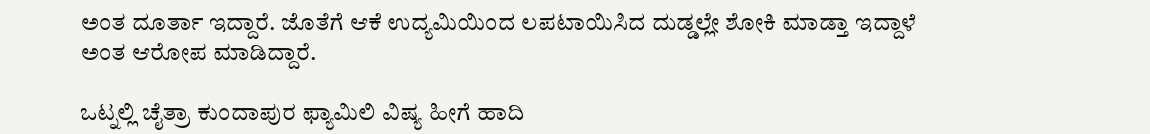ಅಂತ ದೂರ್ತಾ ಇದ್ದಾರೆ. ಜೊತೆಗೆ ಆಕೆ ಉದ್ಯಮಿಯಿಂದ ಲಪಟಾಯಿಸಿದ ದುಡ್ಡಲ್ಲೇ ಶೋಕಿ ಮಾಡ್ತಾ ಇದ್ದಾಳೆ ಅಂತ ಆರೋಪ ಮಾಡಿದ್ದಾರೆ.

ಒಟ್ನಲ್ಲಿ ಚೈತ್ರಾ ಕುಂದಾಪುರ ಫ್ಯಾಮಿಲಿ ವಿಷ್ಯ ಹೀಗೆ ಹಾದಿ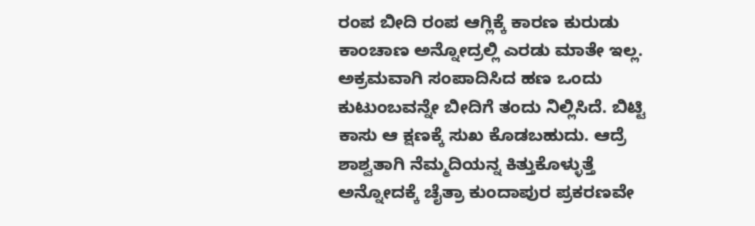ರಂಪ ಬೀದಿ ರಂಪ ಆಗ್ಲಿಕ್ಕೆ ಕಾರಣ ಕುರುಡು ಕಾಂಚಾಣ ಅನ್ನೋದ್ರಲ್ಲಿ ಎರಡು ಮಾತೇ ಇಲ್ಲ. ಅಕ್ರಮವಾಗಿ ಸಂಪಾದಿಸಿದ ಹಣ ಒಂದು ಕುಟುಂಬವನ್ನೇ ಬೀದಿಗೆ ತಂದು ನಿಲ್ಲಿಸಿದೆ. ಬಿಟ್ಟಿ ಕಾಸು ಆ ಕ್ಷಣಕ್ಕೆ ಸುಖ ಕೊಡಬಹುದು. ಆದ್ರೆ ಶಾಶ್ವತಾಗಿ ನೆಮ್ಮದಿಯನ್ನ ಕಿತ್ತುಕೊಳ್ಳುತ್ತೆ ಅನ್ನೋದಕ್ಕೆ ಚೈತ್ರಾ ಕುಂದಾಪುರ ಪ್ರಕರಣವೇ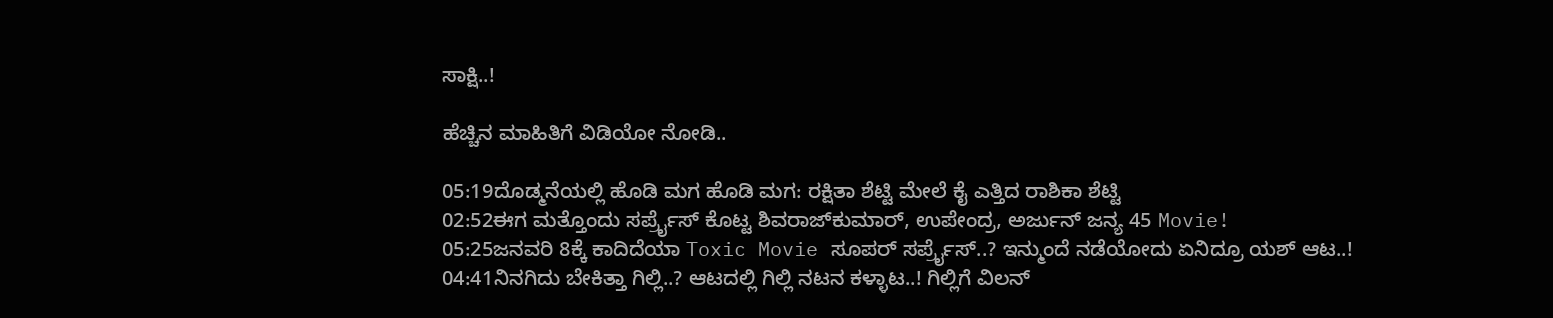ಸಾಕ್ಷಿ..!

ಹೆಚ್ಚಿನ ಮಾಹಿತಿಗೆ ವಿಡಿಯೋ ನೋಡಿ..

05:19ದೊಡ್ಮನೆಯಲ್ಲಿ ಹೊಡಿ ಮಗ ಹೊಡಿ ಮಗ: ರಕ್ಷಿತಾ ಶೆಟ್ಟಿ ಮೇಲೆ ಕೈ ಎತ್ತಿದ ರಾಶಿಕಾ ಶೆಟ್ಟಿ
02:52ಈಗ ಮತ್ತೊಂದು ಸರ್ಪ್ರೈಸ್‌ ಕೊಟ್ಟ ಶಿವರಾಜ್‌ಕುಮಾರ್‌, ಉಪೇಂದ್ರ, ಅರ್ಜುನ್‌ ಜನ್ಯ 45 Movie!
05:25ಜನವರಿ 8ಕ್ಕೆ ಕಾದಿದೆಯಾ Toxic Movie ಸೂಪರ್ ಸರ್ಪ್ರೈಸ್..? ಇನ್ಮುಂದೆ ನಡೆಯೋದು ಏನಿದ್ರೂ ಯಶ್ ಆಟ..!
04:41ನಿನಗಿದು ಬೇಕಿತ್ತಾ ಗಿಲ್ಲಿ..? ಆಟದಲ್ಲಿ ಗಿಲ್ಲಿ ನಟನ ಕಳ್ಳಾಟ..! ಗಿಲ್ಲಿಗೆ ವಿಲನ್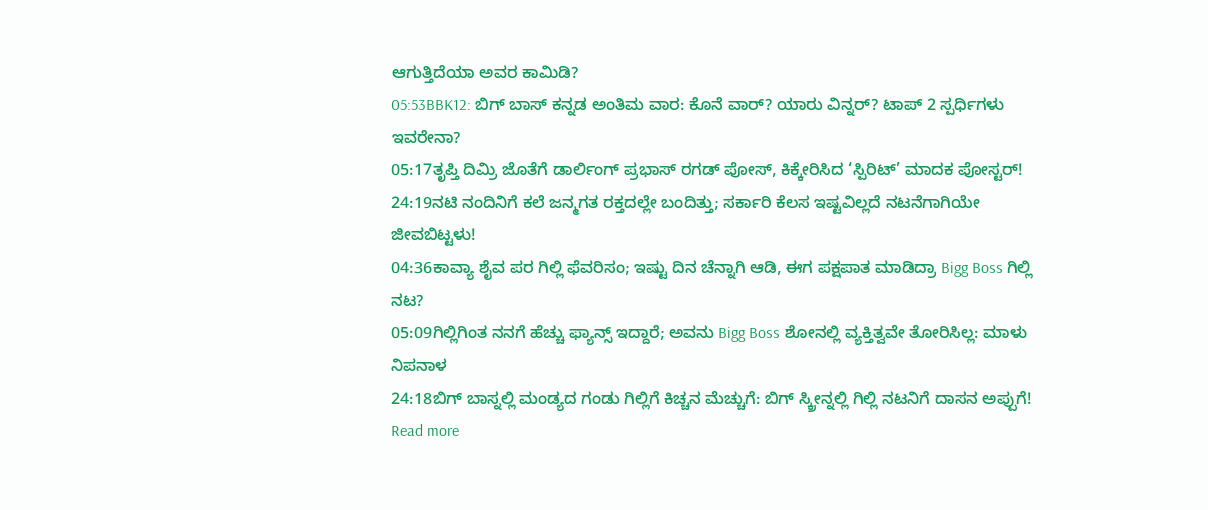ಆಗುತ್ತಿದೆಯಾ ಅವರ ಕಾಮಿಡಿ?
05:53BBK12: ಬಿಗ್ ಬಾಸ್ ಕನ್ನಡ ಅಂತಿಮ ವಾರ: ಕೊನೆ ವಾರ್? ಯಾರು ವಿನ್ನರ್? ಟಾಪ್ 2 ಸ್ಪರ್ಧಿಗಳು ಇವರೇನಾ?
05:17ತೃಪ್ತಿ ದಿಮ್ರಿ ಜೊತೆಗೆ ಡಾರ್ಲಿಂಗ್ ಪ್ರಭಾಸ್‌ ರಗಡ್ ಪೋಸ್, ಕಿಕ್ಕೇರಿಸಿದ ‘ಸ್ಪಿರಿಟ್’ ಮಾದಕ ಪೋಸ್ಟರ್!
24:19ನಟಿ ನಂದಿನಿಗೆ ಕಲೆ ಜನ್ಮಗತ ರಕ್ತದಲ್ಲೇ ಬಂದಿತ್ತು; ಸರ್ಕಾರಿ ಕೆಲಸ ಇಷ್ಟವಿಲ್ಲದೆ ನಟನೆಗಾಗಿಯೇ ಜೀವಬಿಟ್ಟಳು!
04:36ಕಾವ್ಯಾ ಶೈವ ಪರ ಗಿಲ್ಲಿ ಫೆವರಿಸಂ; ಇಷ್ಟು ದಿನ ಚೆನ್ನಾಗಿ ಆಡಿ, ಈಗ ಪಕ್ಷಪಾತ ಮಾಡಿದ್ರಾ Bigg Boss ಗಿಲ್ಲಿ ನಟ?
05:09ಗಿಲ್ಲಿಗಿಂತ ನನಗೆ ಹೆಚ್ಚು ಫ್ಯಾನ್ಸ್ ಇದ್ದಾರೆ; ಅವನು Bigg Boss ಶೋನಲ್ಲಿ ವ್ಯಕ್ತಿತ್ವವೇ ತೋರಿಸಿಲ್ಲ: ಮಾಳು ನಿಪನಾಳ
24:18ಬಿಗ್ ಬಾಸ್ನಲ್ಲಿ ಮಂಡ್ಯದ ಗಂಡು ಗಿಲ್ಲಿಗೆ ಕಿಚ್ಚನ ಮೆಚ್ಚುಗೆ: ಬಿಗ್ ಸ್ಕ್ರೀನ್ನಲ್ಲಿ ಗಿಲ್ಲಿ ನಟನಿಗೆ ದಾಸನ ಅಪ್ಪುಗೆ!
Read more